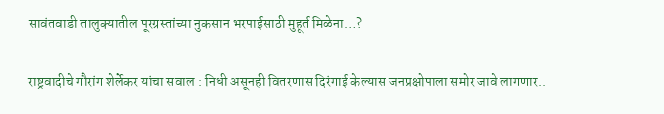सावंतवाडी तालुक्यातील पूरग्रस्तांच्या नुकसान भरपाईसाठी मुहूर्त मिळेना…?

राष्ट्रवादीचे गौरांग शेर्लेकर यांचा सवाल : निधी असूनही वितरणास दिरंगाई केल्यास जनप्रक्षोपाला समोर जावे लागणार..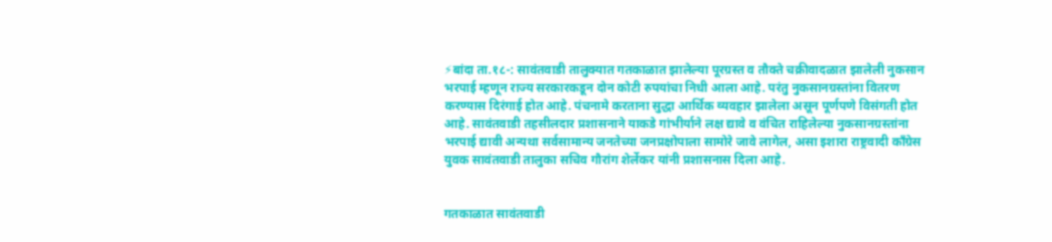⚡बांदा ता.१८-: सावंतवाडी तालुक्यात गतकाळात झालेल्या पूरग्रस्त व तौक्ते चक्रीवादळात झालेली नुकसान भरपाई म्हणून राज्य सरकारकडून दोन कोटी रुपयांचा निधी आला आहे. परंतु नुकसानग्रस्तांना वितरण करण्यास दिरंगाई होत आहे. पंचनामे करताना सुद्धा आर्थिक व्यवहार झालेला असून पूर्णपणे विसंगती होत आहे. सावंतवाडी तहसीलदार प्रशासनाने याकडे गांभीर्याने लक्ष द्यावे व वंचित राहिलेल्या नुकसानग्रस्तांना भरपाई द्यावी अन्यथा सर्वसामान्य जनतेच्या जनप्रक्षोपाला सामोरे जावे लागेल, असा इशारा राष्ट्रवादी काँग्रेस युवक सावंतवाडी तालुका सचिव गौरांग शेर्लेकर यांनी प्रशासनास दिला आहे.


गतकाळात सावंतवाडी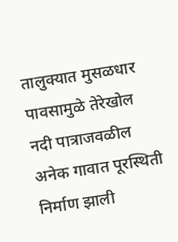तालुक्यात मुसळधार पावसामुळे तेरेखोल नदी पात्राजवळील अनेक गावात पूरस्थिती निर्माण झाली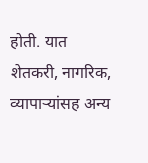होती. यात शेतकरी, नागरिक, व्यापाऱ्यांसह अन्य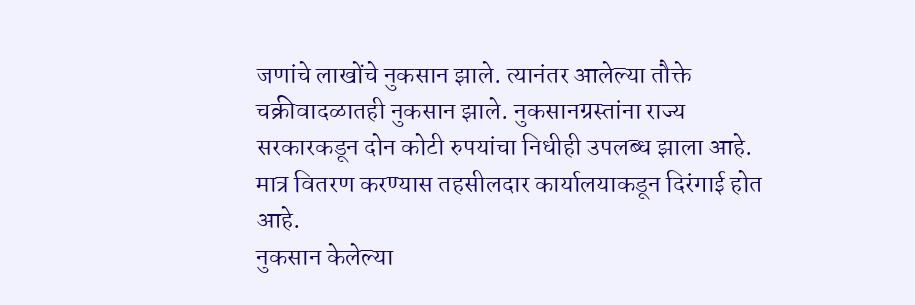जणांचे लाखोंचे नुकसान झाले. त्यानंतर आलेल्या तौक्ते चक्रीवादळातही नुकसान झाले. नुकसानग्रस्तांना राज्य सरकारकडून दोन कोटी रुपयांचा निधीही उपलब्ध झाला आहे. मात्र वितरण करण्यास तहसीलदार कार्यालयाकडून दिरंगाई होत आहे.
नुकसान केलेल्या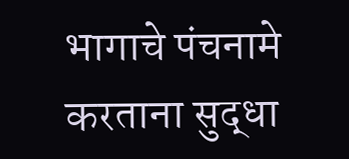भागाचे पंचनामे करताना सुद्धा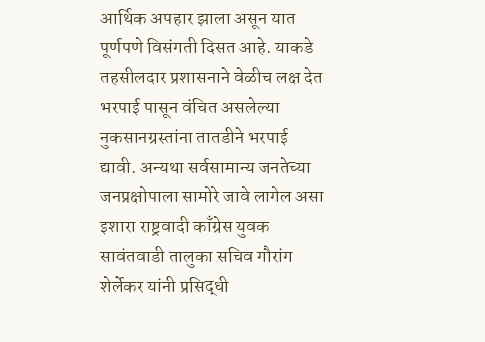आर्थिक अपहार झाला असून यात पूर्णपणे विसंगती दिसत आहे. याकडे तहसीलदार प्रशासनाने वेळीच लक्ष देत भरपाई पासून वंचित असलेल्या नुकसानग्रस्तांना तातडीने भरपाई द्यावी. अन्यथा सर्वसामान्य जनतेच्या जनप्रक्षोपाला सामोरे जावे लागेल असा इशारा राष्ट्रवादी काँग्रेस युवक सावंतवाडी तालुका सचिव गौरांग शेर्लेकर यांनी प्रसिद्धी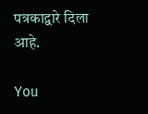पत्रकाद्वारे दिला आहे.

You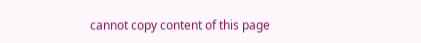cannot copy content of this page